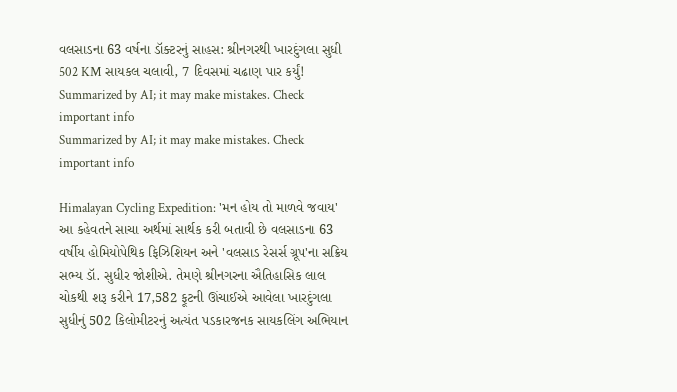વલસાડના 63 વર્ષના ડૉક્ટરનું સાહસ: શ્રીનગરથી ખારદુંગલા સુધી 502 KM સાયકલ ચલાવી, 7 દિવસમાં ચઢાણ પાર કર્યું!
Summarized by AI; it may make mistakes. Check important info
Summarized by AI; it may make mistakes. Check important info

Himalayan Cycling Expedition: 'મન હોય તો માળવે જવાય' આ કહેવતને સાચા અર્થમાં સાર્થક કરી બતાવી છે વલસાડના 63 વર્ષીય હોમિયોપેથિક ફિઝિશિયન અને 'વલસાડ રેસર્સ ગ્રૂપ'ના સક્રિય સભ્ય ડૉ. સુધીર જોશીએ. તેમણે શ્રીનગરના ઐતિહાસિક લાલ ચોકથી શરૂ કરીને 17,582 ફૂટની ઊંચાઈએ આવેલા ખારદુંગલા સુધીનું 502 કિલોમીટરનું અત્યંત પડકારજનક સાયકલિંગ અભિયાન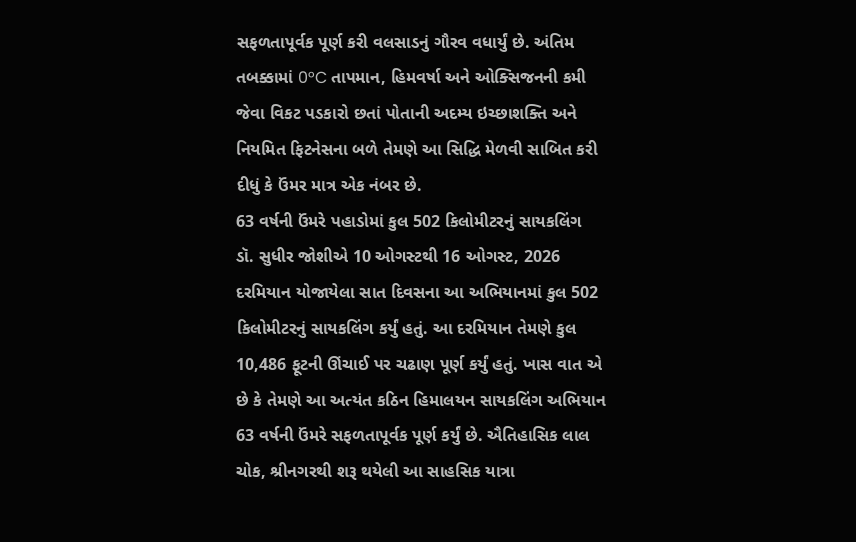સફળતાપૂર્વક પૂર્ણ કરી વલસાડનું ગૌરવ વધાર્યું છે. અંતિમ તબક્કામાં 0°C તાપમાન, હિમવર્ષા અને ઓક્સિજનની કમી જેવા વિકટ પડકારો છતાં પોતાની અદમ્ય ઇચ્છાશક્તિ અને નિયમિત ફિટનેસના બળે તેમણે આ સિદ્ધિ મેળવી સાબિત કરી દીધું કે ઉંમર માત્ર એક નંબર છે.
63 વર્ષની ઉંમરે પહાડોમાં કુલ 502 કિલોમીટરનું સાયકલિંગ
ડૉ. સુધીર જોશીએ 10 ઓગસ્ટથી 16 ઓગસ્ટ, 2026 દરમિયાન યોજાયેલા સાત દિવસના આ અભિયાનમાં કુલ 502 કિલોમીટરનું સાયકલિંગ કર્યું હતું. આ દરમિયાન તેમણે કુલ 10,486 ફૂટની ઊંચાઈ પર ચઢાણ પૂર્ણ કર્યું હતું. ખાસ વાત એ છે કે તેમણે આ અત્યંત કઠિન હિમાલયન સાયકલિંગ અભિયાન 63 વર્ષની ઉંમરે સફળતાપૂર્વક પૂર્ણ કર્યું છે. ઐતિહાસિક લાલ ચોક, શ્રીનગરથી શરૂ થયેલી આ સાહસિક યાત્રા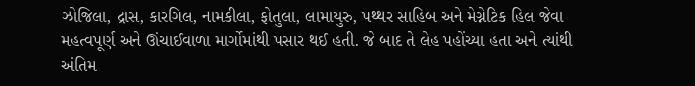ઝોજિલા, દ્રાસ, કારગિલ, નામકીલા, ફોતુલા, લામાયુરુ, પથ્થર સાહિબ અને મેગ્નેટિક હિલ જેવા મહત્વપૂર્ણ અને ઊંચાઈવાળા માર્ગોમાંથી પસાર થઈ હતી. જે બાદ તે લેહ પહોંચ્યા હતા અને ત્યાંથી અંતિમ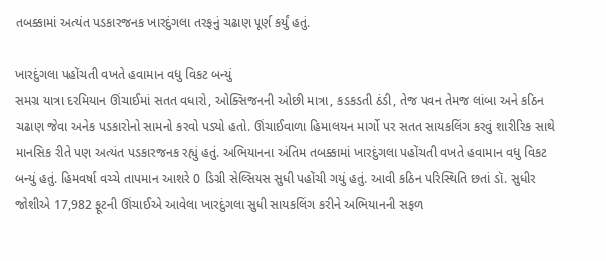તબક્કામાં અત્યંત પડકારજનક ખારદુંગલા તરફનું ચઢાણ પૂર્ણ કર્યું હતું.

ખારદુંગલા પહોંચતી વખતે હવામાન વધુ વિકટ બન્યું
સમગ્ર યાત્રા દરમિયાન ઊંચાઈમાં સતત વધારો, ઓક્સિજનની ઓછી માત્રા, કડકડતી ઠંડી, તેજ પવન તેમજ લાંબા અને કઠિન ચઢાણ જેવા અનેક પડકારોનો સામનો કરવો પડ્યો હતો. ઊંચાઈવાળા હિમાલયન માર્ગો પર સતત સાયકલિંગ કરવું શારીરિક સાથે માનસિક રીતે પણ અત્યંત પડકારજનક રહ્યું હતું. અભિયાનના અંતિમ તબક્કામાં ખારદુંગલા પહોંચતી વખતે હવામાન વધુ વિકટ બન્યું હતું. હિમવર્ષા વચ્ચે તાપમાન આશરે 0 ડિગ્રી સેલ્સિયસ સુધી પહોંચી ગયું હતું. આવી કઠિન પરિસ્થિતિ છતાં ડૉ. સુધીર જોશીએ 17,982 ફૂટની ઊંચાઈએ આવેલા ખારદુંગલા સુધી સાયકલિંગ કરીને અભિયાનની સફળ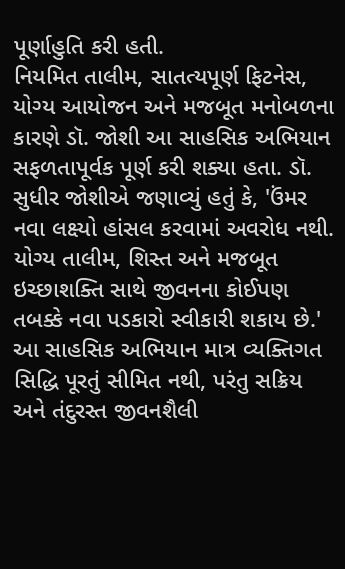પૂર્ણાહુતિ કરી હતી.
નિયમિત તાલીમ, સાતત્યપૂર્ણ ફિટનેસ, યોગ્ય આયોજન અને મજબૂત મનોબળના કારણે ડૉ. જોશી આ સાહસિક અભિયાન સફળતાપૂર્વક પૂર્ણ કરી શક્યા હતા. ડૉ. સુધીર જોશીએ જણાવ્યું હતું કે, 'ઉંમર નવા લક્ષ્યો હાંસલ કરવામાં અવરોધ નથી. યોગ્ય તાલીમ, શિસ્ત અને મજબૂત ઇચ્છાશક્તિ સાથે જીવનના કોઈપણ તબક્કે નવા પડકારો સ્વીકારી શકાય છે.' આ સાહસિક અભિયાન માત્ર વ્યક્તિગત સિદ્ધિ પૂરતું સીમિત નથી, પરંતુ સક્રિય અને તંદુરસ્ત જીવનશૈલી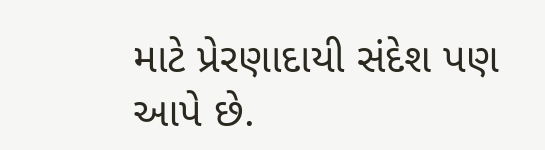માટે પ્રેરણાદાયી સંદેશ પણ આપે છે.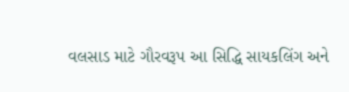વલસાડ માટે ગૌરવરૂપ આ સિદ્ધિ સાયકલિંગ અને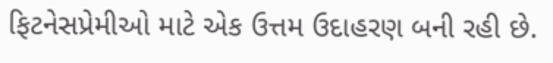ફિટનેસપ્રેમીઓ માટે એક ઉત્તમ ઉદાહરણ બની રહી છે.